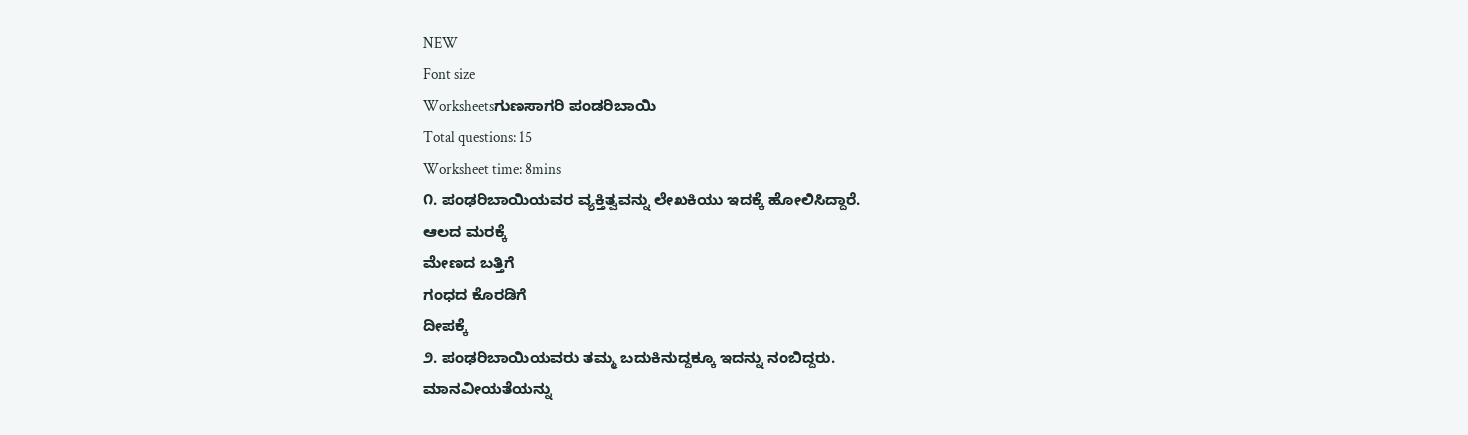NEW
Font size
Worksheetsಗುಣಸಾಗರಿ ಪಂಡರಿಬಾಯಿ
Total questions: 15
Worksheet time: 8mins
೧. ಪಂಢರಿಬಾಯಿಯವರ ವ್ಯಕ್ತಿತ್ವವನ್ನು ಲೇಖಕಿಯು ಇದಕ್ಕೆ ಹೋಲಿಸಿದ್ದಾರೆ.
ಆಲದ ಮರಕ್ಕೆ
ಮೇಣದ ಬತ್ತಿಗೆ
ಗಂಧದ ಕೊರಡಿಗೆ
ದೀಪಕ್ಕೆ
೨. ಪಂಢರಿಬಾಯಿಯವರು ತಮ್ಮ ಬದುಕಿನುದ್ದಕ್ಕೂ ಇದನ್ನು ನಂಬಿದ್ದರು.
ಮಾನವೀಯತೆಯನ್ನು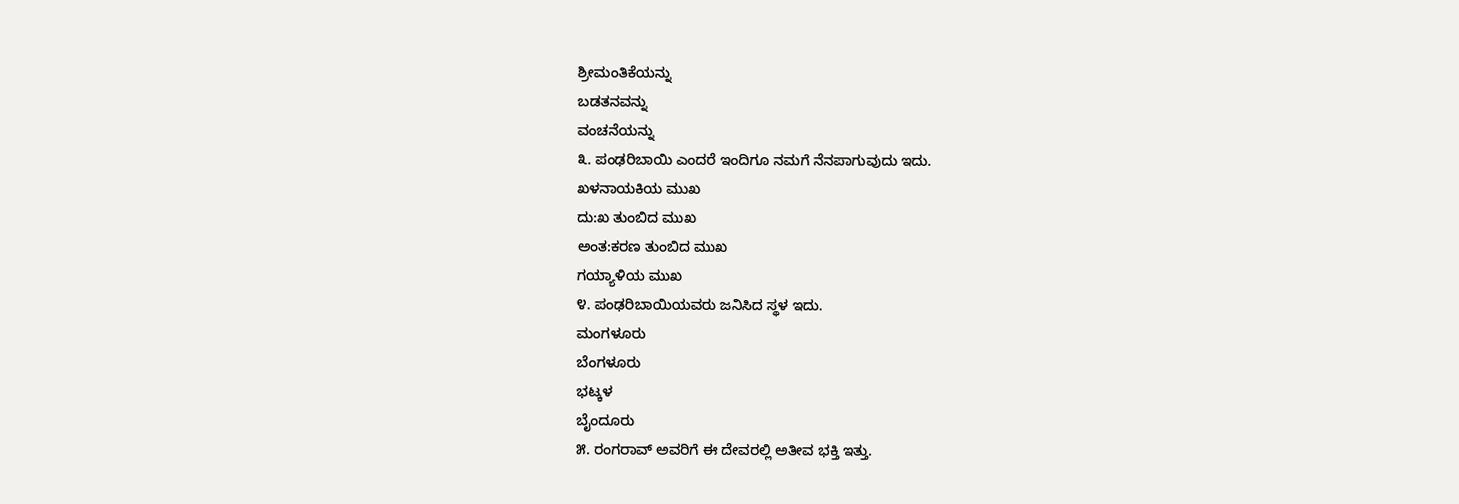ಶ್ರೀಮಂತಿಕೆಯನ್ನು
ಬಡತನವನ್ನು
ವಂಚನೆಯನ್ನು
೩. ಪಂಢರಿಬಾಯಿ ಎಂದರೆ ಇಂದಿಗೂ ನಮಗೆ ನೆನಪಾಗುವುದು ಇದು.
ಖಳನಾಯಕಿಯ ಮುಖ
ದು:ಖ ತುಂಬಿದ ಮುಖ
ಅಂತ:ಕರಣ ತುಂಬಿದ ಮುಖ
ಗಯ್ಯಾಳಿಯ ಮುಖ
೪. ಪಂಢರಿಬಾಯಿಯವರು ಜನಿಸಿದ ಸ್ಥಳ ಇದು.
ಮಂಗಳೂರು
ಬೆಂಗಳೂರು
ಭಟ್ಕಳ
ಬೈಂದೂರು
೫. ರಂಗರಾವ್ ಅವರಿಗೆ ಈ ದೇವರಲ್ಲಿ ಅತೀವ ಭಕ್ತಿ ಇತ್ತು.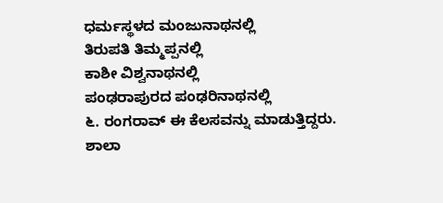ಧರ್ಮಸ್ಥಳದ ಮಂಜುನಾಥನಲ್ಲಿ
ತಿರುಪತಿ ತಿಮ್ಮಪ್ಪನಲ್ಲಿ
ಕಾಶೀ ವಿಶ್ವನಾಥನಲ್ಲಿ
ಪಂಢರಾಪುರದ ಪಂಢರಿನಾಥನಲ್ಲಿ
೬. ರಂಗರಾವ್ ಈ ಕೆಲಸವನ್ನು ಮಾಡುತ್ತಿದ್ದರು.
ಶಾಲಾ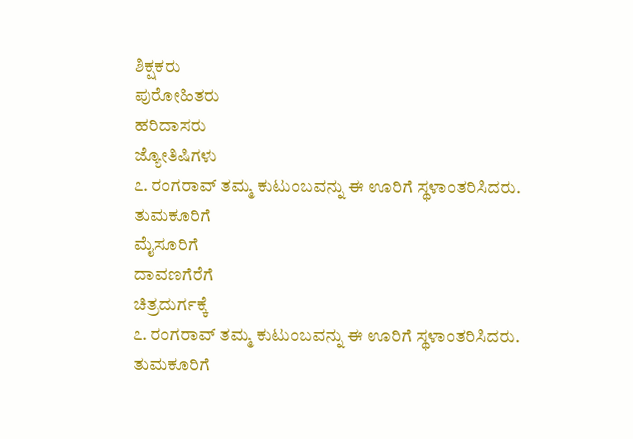ಶಿಕ್ಷಕರು
ಪುರೋಹಿತರು
ಹರಿದಾಸರು
ಜ್ಯೋತಿಷಿಗಳು
೭. ರಂಗರಾವ್ ತಮ್ಮ ಕುಟುಂಬವನ್ನು ಈ ಊರಿಗೆ ಸ್ಥಳಾಂತರಿಸಿದರು.
ತುಮಕೂರಿಗೆ
ಮೈಸೂರಿಗೆ
ದಾವಣಗೆರೆಗೆ
ಚಿತ್ರದುರ್ಗಕ್ಕೆ
೭. ರಂಗರಾವ್ ತಮ್ಮ ಕುಟುಂಬವನ್ನು ಈ ಊರಿಗೆ ಸ್ಥಳಾಂತರಿಸಿದರು.
ತುಮಕೂರಿಗೆ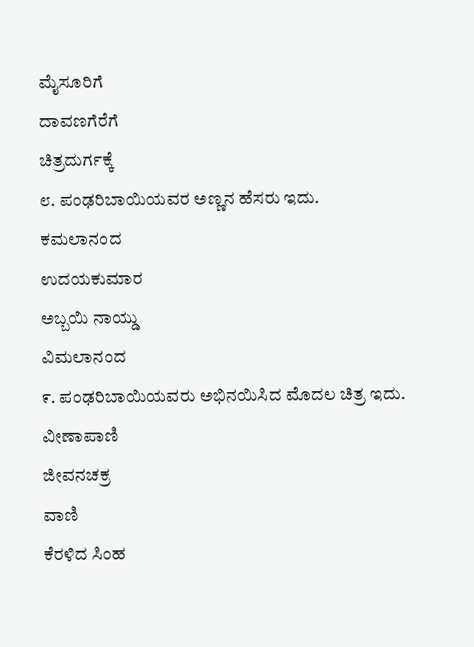ಮೈಸೂರಿಗೆ
ದಾವಣಗೆರೆಗೆ
ಚಿತ್ರದುರ್ಗಕ್ಕೆ
೮. ಪಂಢರಿಬಾಯಿಯವರ ಅಣ್ಣನ ಹೆಸರು ಇದು.
ಕಮಲಾನಂದ
ಉದಯಕುಮಾರ
ಅಬ್ಬಯಿ ನಾಯ್ಡು
ವಿಮಲಾನಂದ
೯. ಪಂಢರಿಬಾಯಿಯವರು ಅಭಿನಯಿಸಿದ ಮೊದಲ ಚಿತ್ರ ಇದು.
ವೀಣಾಪಾಣಿ
ಜೀವನಚಕ್ರ
ವಾಣಿ
ಕೆರಳಿದ ಸಿಂಹ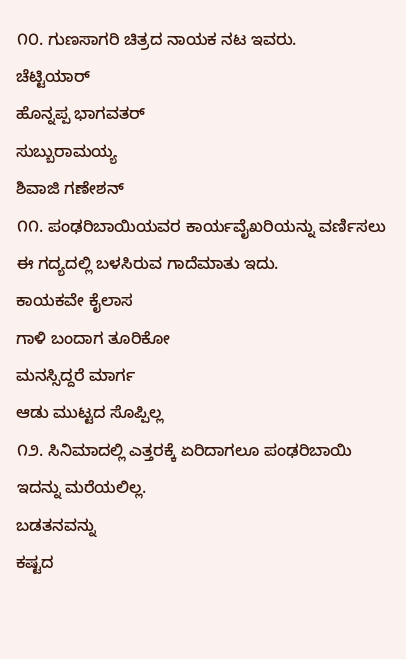೧೦. ಗುಣಸಾಗರಿ ಚಿತ್ರದ ನಾಯಕ ನಟ ಇವರು.
ಚೆಟ್ಟಿಯಾರ್
ಹೊನ್ನಪ್ಪ ಭಾಗವತರ್
ಸುಬ್ಬುರಾಮಯ್ಯ
ಶಿವಾಜಿ ಗಣೇಶನ್
೧೧. ಪಂಢರಿಬಾಯಿಯವರ ಕಾರ್ಯವೈಖರಿಯನ್ನು ವರ್ಣಿಸಲು ಈ ಗದ್ಯದಲ್ಲಿ ಬಳಸಿರುವ ಗಾದೆಮಾತು ಇದು.
ಕಾಯಕವೇ ಕೈಲಾಸ
ಗಾಳಿ ಬಂದಾಗ ತೂರಿಕೋ
ಮನಸ್ಸಿದ್ದರೆ ಮಾರ್ಗ
ಆಡು ಮುಟ್ಟದ ಸೊಪ್ಪಿಲ್ಲ
೧೨. ಸಿನಿಮಾದಲ್ಲಿ ಎತ್ತರಕ್ಕೆ ಏರಿದಾಗಲೂ ಪಂಢರಿಬಾಯಿ ಇದನ್ನು ಮರೆಯಲಿಲ್ಲ.
ಬಡತನವನ್ನು
ಕಷ್ಟದ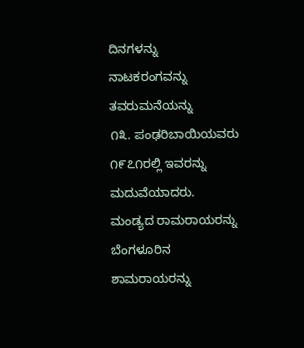ದಿನಗಳನ್ನು
ನಾಟಕರಂಗವನ್ನು
ತವರುಮನೆಯನ್ನು
೧೩. ಪಂಢರಿಬಾಯಿಯವರು ೧೯೭೧ರಲ್ಲಿ ಇವರನ್ನು ಮದುವೆಯಾದರು.
ಮಂಡ್ಯದ ರಾಮರಾಯರನ್ನು
ಬೆಂಗಳೂರಿನ ಶಾಮರಾಯರನ್ನು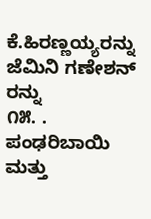ಕೆ.ಹಿರಣ್ಣಯ್ಯರನ್ನು
ಜೆಮಿನಿ ಗಣೇಶನ್ ರನ್ನು
೧೫. . ಪಂಢರಿಬಾಯಿ ಮತ್ತು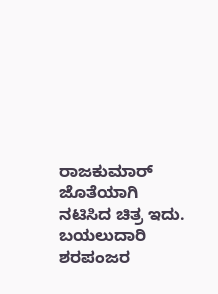ರಾಜಕುಮಾರ್ ಜೊತೆಯಾಗಿ ನಟಿಸಿದ ಚಿತ್ರ ಇದು.
ಬಯಲುದಾರಿ
ಶರಪಂಜರ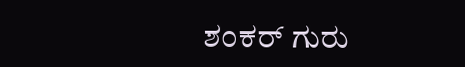ಶಂಕರ್ ಗುರು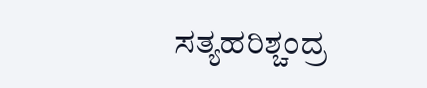ಸತ್ಯಹರಿಶ್ಚಂದ್ರ